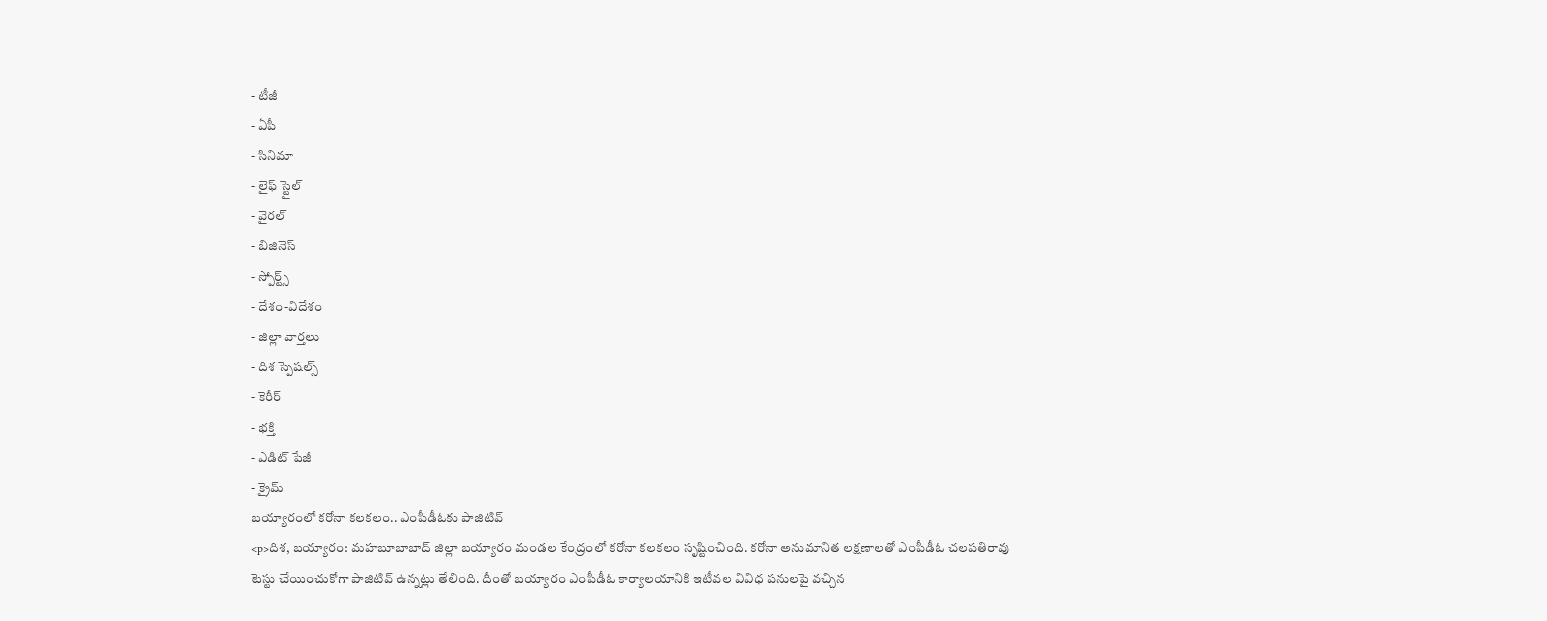- టీజీ
- ఏపీ
- సినిమా
- లైఫ్ స్టైల్
- వైరల్
- బిజినెస్
- స్పోర్ట్స్
- దేశం-విదేశం
- జిల్లా వార్తలు
- దిశ స్పెషల్స్
- కెరీర్
- భక్తి
- ఎడిట్ పేజీ
- క్రైమ్
బయ్యారంలో కరోనా కలకలం.. ఎంపీడీఓకు పాజిటివ్
<p>దిశ, బయ్యారం: మహబూబాబాద్ జిల్లా బయ్యారం మండల కేంద్రంలో కరోనా కలకలం సృష్టించింది. కరోనా అనుమానిత లక్షణాలతో ఎంపీడీఓ చలపతిరావు టెస్టు చేయించుకోగా పాజిటివ్ ఉన్నట్లు తేలింది. దీంతో బయ్యారం ఎంపీడీఓ కార్యాలయానికి ఇటీవల వివిధ పనులపై వచ్చిన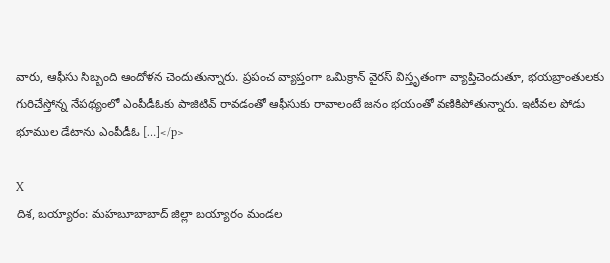వారు, ఆఫీసు సిబ్బంది ఆందోళన చెందుతున్నారు. ప్రపంచ వ్యాప్తంగా ఒమిక్రాన్ వైరస్ విస్తృతంగా వ్యాప్తిచెందుతూ, భయబ్రాంతులకు గురిచేస్తోన్న నేపథ్యంలో ఎంపీడీఓకు పాజిటివ్ రావడంతో ఆఫీసుకు రావాలంటే జనం భయంతో వణికిపోతున్నారు. ఇటీవల పోడు భూముల డేటాను ఎంపీడీఓ […]</p>

X
దిశ, బయ్యారం: మహబూబాబాద్ జిల్లా బయ్యారం మండల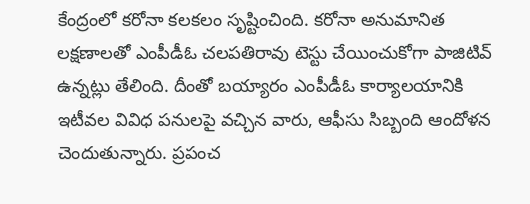కేంద్రంలో కరోనా కలకలం సృష్టించింది. కరోనా అనుమానిత లక్షణాలతో ఎంపీడీఓ చలపతిరావు టెస్టు చేయించుకోగా పాజిటివ్ ఉన్నట్లు తేలింది. దీంతో బయ్యారం ఎంపీడీఓ కార్యాలయానికి ఇటీవల వివిధ పనులపై వచ్చిన వారు, ఆఫీసు సిబ్బంది ఆందోళన చెందుతున్నారు. ప్రపంచ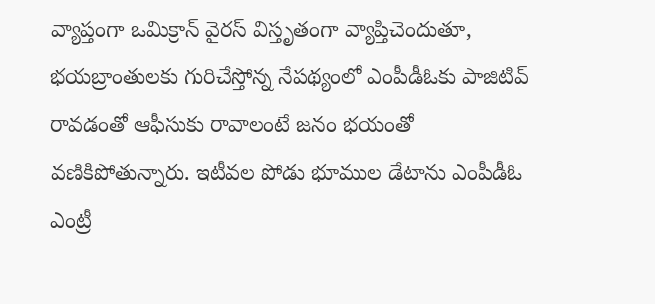వ్యాప్తంగా ఒమిక్రాన్ వైరస్ విస్తృతంగా వ్యాప్తిచెందుతూ, భయబ్రాంతులకు గురిచేస్తోన్న నేపథ్యంలో ఎంపీడీఓకు పాజిటివ్ రావడంతో ఆఫీసుకు రావాలంటే జనం భయంతో వణికిపోతున్నారు. ఇటీవల పోడు భూముల డేటాను ఎంపీడీఓ ఎంట్రీ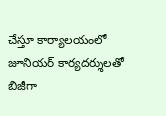చేస్తూ కార్యాలయంలో జూనియర్ కార్యదర్శులతో బిజీగా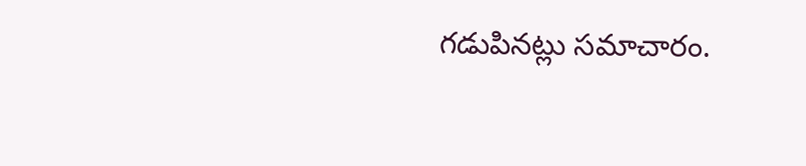గడుపినట్లు సమాచారం.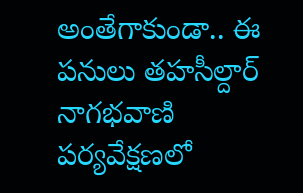అంతేగాకుండా.. ఈ పనులు తహసీల్దార్ నాగభవాణి పర్యవేక్షణలో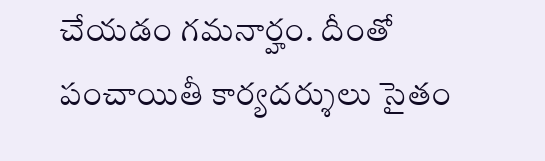చేయడం గమనార్హం. దీంతో పంచాయితీ కార్యదర్శులు సైతం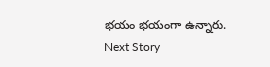భయం భయంగా ఉన్నారు.
Next Story